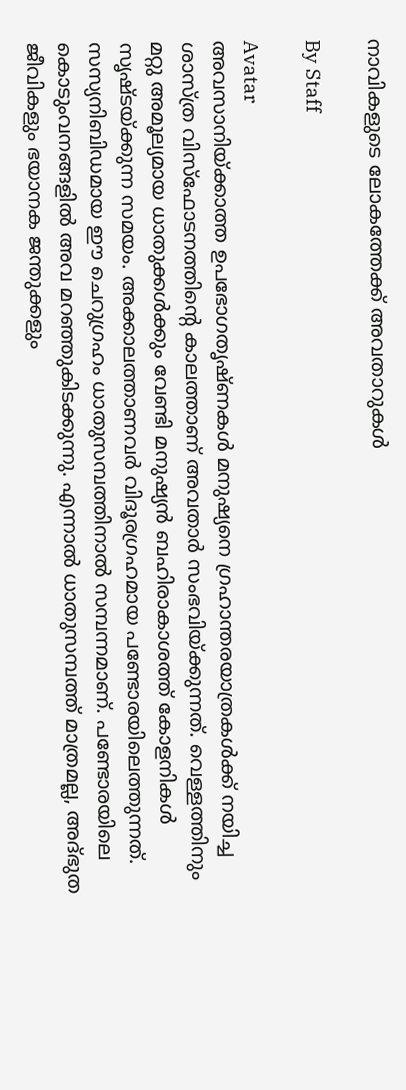നാവികളുടെ ലോകത്തേക്ക് അവതാറുകള്‍

By Staff

Avatar
അവസാനിയ്ക്കാത്ത ഉപഭോഗതൃഷ്ണകള്‍ മനുഷ്യനെ ഗ്രഹാന്തരയാത്രകള്‍ക്ക് നയിച്ച ശാസ്ത്ര വിസ്‌ഫോടനത്തിന്റെ കാലത്താണ് അവതാര്‍ സംഭവിയ്ക്കുന്നത്. വെള്ളത്തിനും മറ്റു അമൂല്യമായ ധാതുക്കള്‍ക്കും വേണ്ടി മനുഷ്യന്‍ ബഹിരാകാശത്ത് കോളനികള്‍ സൃഷ്ടയ്ക്കുന്ന സമയം. അക്കാലത്താണവര്‍ വിദൂരഗ്രഹമായ പണ്ടോരയിലെത്തുന്നത്. സസ്യനിബിഡമായ ഈ ചെറുഗ്രഹം ധാതുസമ്പത്തിനാല്‍ സമ്പന്നമാണ്. പണ്ടോരയിലെ കൊടുംവനങ്ങളില്‍ അവ മറഞ്ഞുകിടക്കുന്നു. എന്നാല്‍ ധാതുസമ്പത്ത് മാത്രമല്ല, അദ്ഭുത ജീവികളും ഭയാനക ജന്തുക്കളും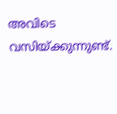അവിടെ വസിയ്ക്കുന്നുണ്ട്.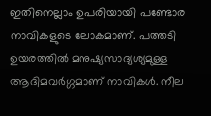ഇതിനെല്ലാം ഉപരിയായി പണ്ടോര നാവികളുടെ ലോകമാണ്. പത്തടി ഉയരത്തില്‍ മനുഷ്യസാദ്യശ്യമുള്ള ആദിമവര്‍ഗ്ഗമാണ് നാവികള്‍. നീല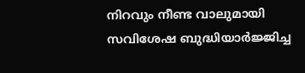നിറവും നീണ്ട വാലുമായി സവിശേഷ ബുദ്ധിയാര്‍ജ്ജിച്ച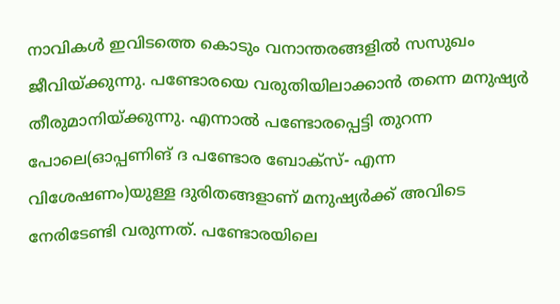നാവികള്‍ ഇവിടത്തെ കൊടും വനാന്തരങ്ങളില്‍ സസുഖം ജീവിയ്ക്കുന്നു. പണ്ടോരയെ വരുതിയിലാക്കാന്‍ തന്നെ മനുഷ്യര്‍ തീരുമാനിയ്ക്കുന്നു. എന്നാല്‍ പണ്ടോരപ്പെട്ടി തുറന്ന പോലെ(ഓപ്പണിങ് ദ പണ്ടോര ബോക്‌സ്- എന്ന വിശേഷണം)യുള്ള ദുരിതങ്ങളാണ് മനുഷ്യര്‍ക്ക് അവിടെ നേരിടേണ്ടി വരുന്നത്. പണ്ടോരയിലെ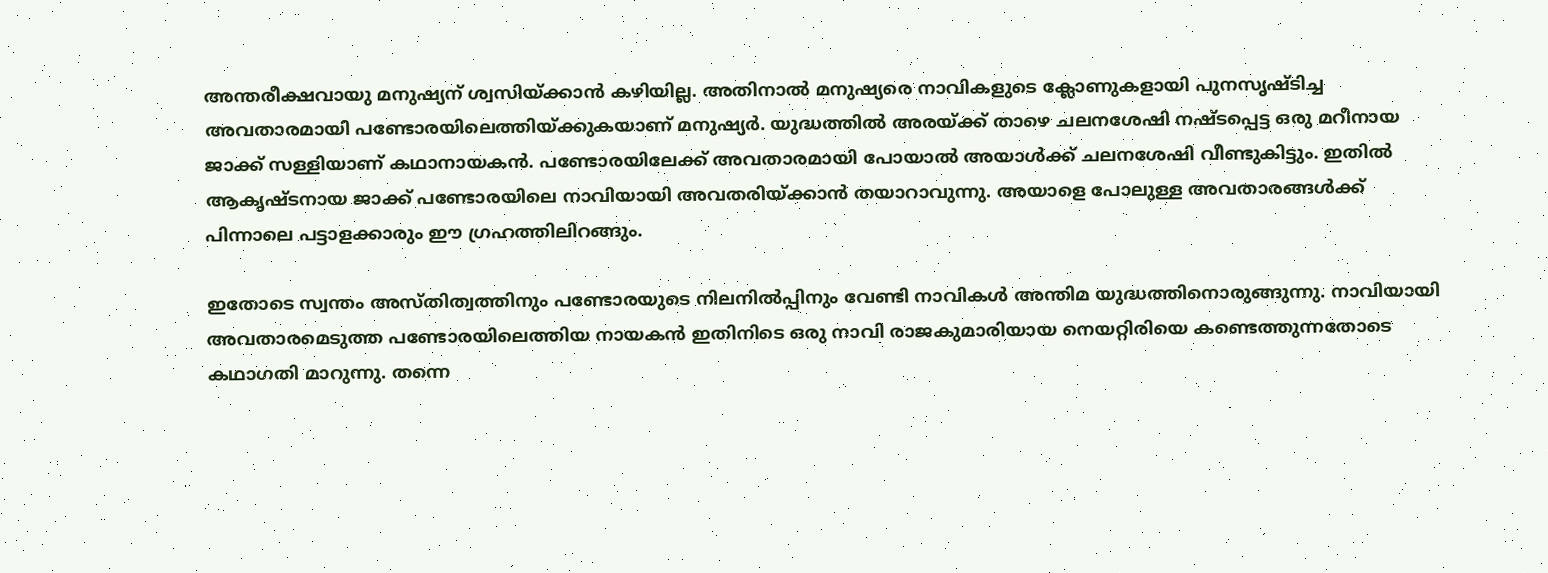അന്തരീക്ഷവായു മനുഷ്യന് ശ്വസിയ്ക്കാന്‍ കഴിയില്ല. അതിനാല്‍ മനുഷ്യരെ നാവികളുടെ ക്ലോണുകളായി പുനസൃഷ്ടിച്ച അവതാരമായി പണ്ടോരയിലെത്തിയ്ക്കുകയാണ് മനുഷ്യര്‍. യുദ്ധത്തില്‍ അരയ്ക്ക് താഴെ ചലനശേഷി നഷ്ടപ്പെട്ട ഒരു മറീനായ ജാക്ക് സള്ളിയാണ് കഥാനായകന്‍. പണ്ടോരയിലേക്ക് അവതാരമായി പോയാല്‍ അയാള്‍ക്ക് ചലനശേഷി വീണ്ടുകിട്ടും. ഇതില്‍ ആകൃഷ്ടനായ ജാക്ക് പണ്ടോരയിലെ നാവിയായി അവതരിയ്ക്കാന്‍ തയാറാവുന്നു. അയാളെ പോലുള്ള അവതാരങ്ങള്‍ക്ക് പിന്നാലെ പട്ടാളക്കാരും ഈ ഗ്രഹത്തിലിറങ്ങും.

ഇതോടെ സ്വന്തം അസ്തിത്വത്തിനും പണ്ടോരയുടെ നിലനില്‍പ്പിനും വേണ്ടി നാവികള്‍ അന്തിമ യുദ്ധത്തിനൊരുങ്ങുന്നു. നാവിയായി അവതാരമെടുത്ത പണ്ടോരയിലെത്തിയ നായകന്‍ ഇതിനിടെ ഒരു നാവി രാജകുമാരിയായ നെയറ്റിരിയെ കണ്ടെത്തുന്നതോടെ കഥാഗതി മാറുന്നു. തന്നെ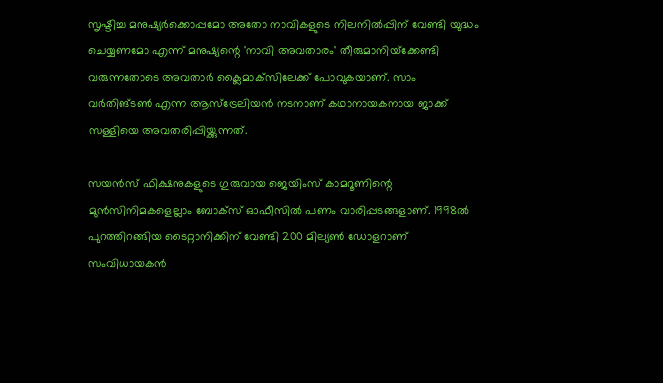സൃഷ്ടിച്ച മനുഷ്യര്‍ക്കൊപ്പമോ അതോ നാവികളുടെ നിലനില്‍പ്പിന് വേണ്ടി യുദ്ധം ചെയ്യണമോ എന്ന് മനുഷ്യന്റെ 'നാവി അവതാരം' തീരുമാനിയ്‌ക്കേണ്ടി വരുന്നതോടെ അവതാര്‍ ക്ലൈമാക്‌സിലേക്ക് പോവുകയാണ്. സാം വര്‍തിങ്ടണ്‍ എന്ന ആസ്‌ട്രേലിയന്‍ നടനാണ് കഥാനായകനായ ജാക്ക് സള്ളിയെ അവതരിപ്പിയ്ക്കുന്നത്.

സയന്‍സ് ഫിക്ഷനുകളുടെ ഗുരുവായ ജെയിംസ് കാമറൂണിന്റെ മുന്‍സിനിമകളെല്ലാം ബോക്‌സ് ഓഫീസില്‍ പണം വാരിപ്പടങ്ങളാണ്. 1998ല്‍ പുറത്തിറങ്ങിയ ടൈറ്റാനിക്കിന് വേണ്ടി 200 മില്യണ്‍ ഡോളറാണ് സംവിധായകന്‍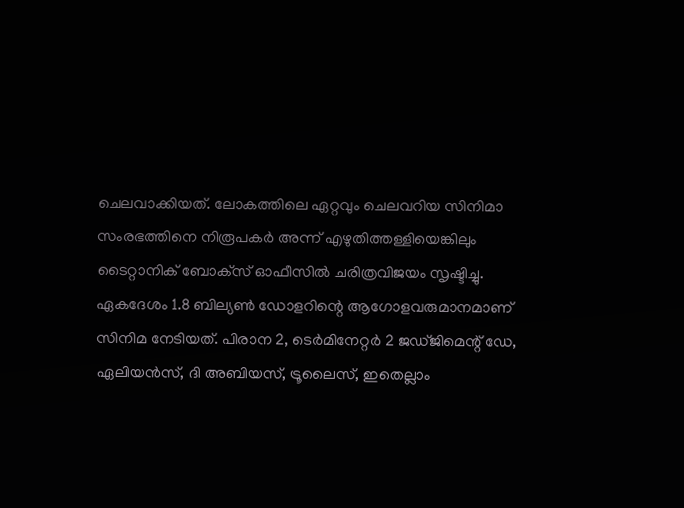ചെലവാക്കിയത്. ലോകത്തിലെ ഏറ്റവും ചെലവറിയ സിനിമാ സംരഭത്തിനെ നിരൂപകര്‍ അന്ന് എഴുതിത്തള്ളിയെങ്കിലും ടൈറ്റാനിക് ബോക്‌സ് ഓഫീസില്‍ ചരിത്രവിജയം സൃഷ്ടിച്ചു. ഏകദേശം 1.8 ബില്യണ്‍ ഡോളറിന്റെ ആഗോളവരുമാനമാണ് സിനിമ നേടിയത്. പിരാന 2, ടെര്‍മിനേറ്റര്‍ 2 ജഡ്ജിമെന്റ് ഡേ, ഏലിയന്‍സ്, ദി അബിയസ്, ട്രൂലൈസ്, ഇതെല്ലാം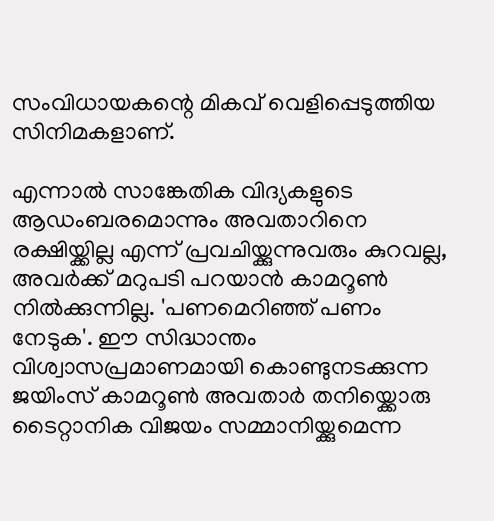സംവിധായകന്റെ മികവ് വെളിപ്പെടുത്തിയ സിനിമകളാണ്.

എന്നാല്‍ സാങ്കേതിക വിദ്യകളുടെ ആഡംബരമൊന്നും അവതാറിനെ രക്ഷിയ്ക്കില്ല എന്ന് പ്രവചിയ്ക്കുന്നുവരും കുറവല്ല, അവര്‍ക്ക് മറുപടി പറയാന്‍ കാമറൂണ്‍ നില്‍ക്കുന്നില്ല. 'പണമെറിഞ്ഞ് പണം നേടുക'. ഈ സിദ്ധാന്തം വിശ്വാസപ്രമാണമായി കൊണ്ടുനടക്കുന്ന ജയിംസ് കാമറൂണ്‍ അവതാര്‍ തനിയ്ക്കൊരു ടൈറ്റാനിക വിജയം സമ്മാനിയ്ക്കുമെന്ന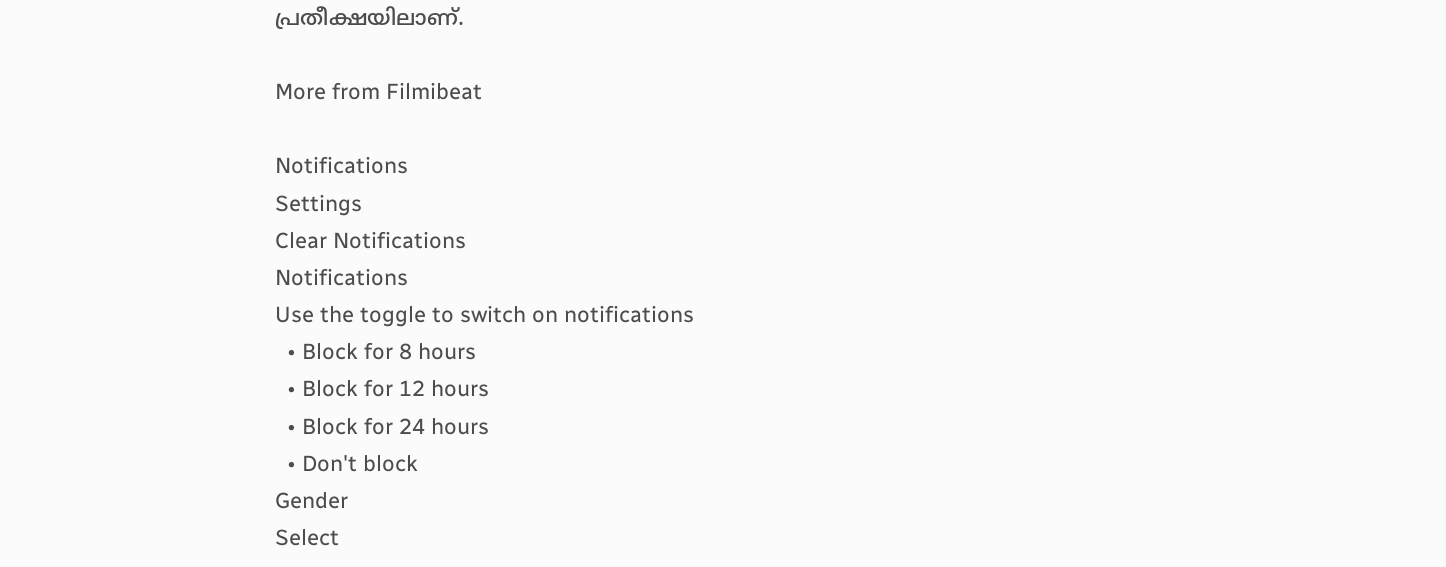പ്രതീക്ഷയിലാണ്.

More from Filmibeat

Notifications
Settings
Clear Notifications
Notifications
Use the toggle to switch on notifications
  • Block for 8 hours
  • Block for 12 hours
  • Block for 24 hours
  • Don't block
Gender
Select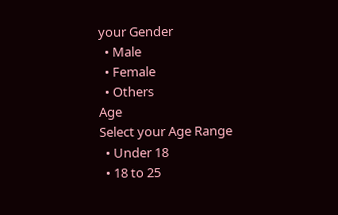your Gender
  • Male
  • Female
  • Others
Age
Select your Age Range
  • Under 18
  • 18 to 25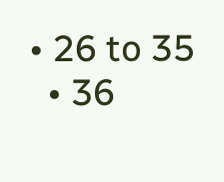• 26 to 35
  • 36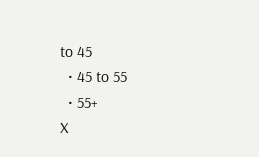to 45
  • 45 to 55
  • 55+
X